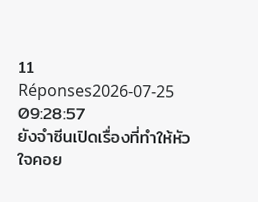11 Réponses2026-07-25 09:28:57
ยังจำซีนเปิดเรื่องที่ทำให้หัวใจคอย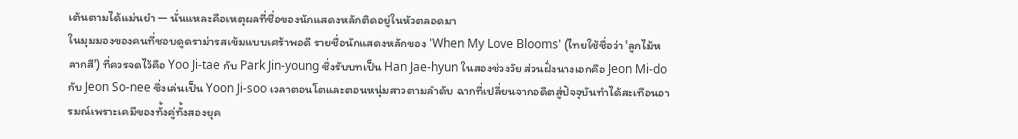เต้นตามได้แม่นยำ — นั่นแหละคือเหตุผลที่ชื่อของนักแสดงหลักติดอยู่ในหัวตลอดมา
ในมุมมองของคนที่ชอบดูดราม่ารสเข้มแบบเศร้าพอดี รายชื่อนักแสดงหลักของ 'When My Love Blooms' (ไทยใช้ชื่อว่า 'ลูกไม้หลากสี') ที่ควรจดไว้คือ Yoo Ji-tae กับ Park Jin-young ซึ่งรับบทเป็น Han Jae-hyun ในสองช่วงวัย ส่วนฝั่งนางเอกคือ Jeon Mi-do กับ Jeon So-nee ซึ่งเล่นเป็น Yoon Ji-soo เวลาตอนโตและตอนหนุ่มสาวตามลำดับ ฉากที่เปลี่ยนจากอดีตสู่ปัจจุบันทำได้สะเทือนอารมณ์เพราะเคมีของทั้งคู่ทั้งสองยุค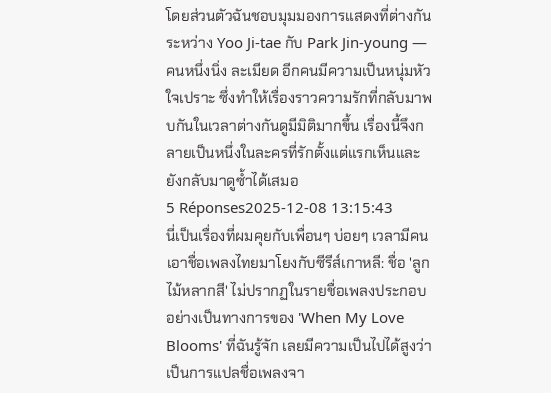โดยส่วนตัวฉันชอบมุมมองการแสดงที่ต่างกันระหว่าง Yoo Ji-tae กับ Park Jin-young — คนหนึ่งนิ่ง ละเมียด อีกคนมีความเป็นหนุ่มหัวใจเปราะ ซึ่งทำให้เรื่องราวความรักที่กลับมาพบกันในเวลาต่างกันดูมีมิติมากขึ้น เรื่องนี้จึงกลายเป็นหนึ่งในละครที่รักตั้งแต่แรกเห็นและยังกลับมาดูซ้ำได้เสมอ
5 Réponses2025-12-08 13:15:43
นี่เป็นเรื่องที่ผมคุยกับเพื่อนๆ บ่อยๆ เวลามีคนเอาชื่อเพลงไทยมาโยงกับซีรีส์เกาหลี: ชื่อ 'ลูกไม้หลากสี' ไม่ปรากฏในรายชื่อเพลงประกอบอย่างเป็นทางการของ 'When My Love Blooms' ที่ฉันรู้จัก เลยมีความเป็นไปได้สูงว่าเป็นการแปลชื่อเพลงจา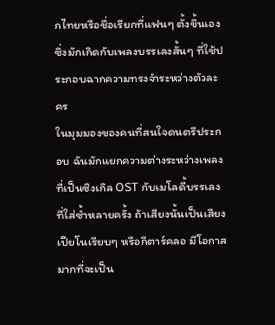กไทยหรือชื่อเรียกที่แฟนๆ ตั้งขึ้นเอง ซึ่งมักเกิดกับเพลงบรรเลงสั้นๆ ที่ใช้ประกอบฉากความทรงจำระหว่างตัวละคร
ในมุมมองของคนที่สนใจดนตรีประกอบ ฉันมักแยกความต่างระหว่างเพลงที่เป็นซิงเกิล OST กับเมโลดี้บรรเลงที่ใส่ซ้ำหลายครั้ง ถ้าเสียงนั้นเป็นเสียงเปียโนเรียบๆ หรือกีตาร์คลอ มีโอกาสมากที่จะเป็น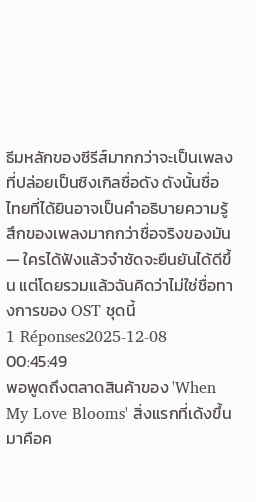ธีมหลักของซีรีส์มากกว่าจะเป็นเพลงที่ปล่อยเป็นซิงเกิลชื่อดัง ดังนั้นชื่อไทยที่ได้ยินอาจเป็นคำอธิบายความรู้สึกของเพลงมากกว่าชื่อจริงของมัน — ใครได้ฟังแล้วจำชัดจะยืนยันได้ดีขึ้น แต่โดยรวมแล้วฉันคิดว่าไม่ใช่ชื่อทางการของ OST ชุดนี้
1 Réponses2025-12-08 00:45:49
พอพูดถึงตลาดสินค้าของ 'When My Love Blooms' สิ่งแรกที่เด้งขึ้นมาคือค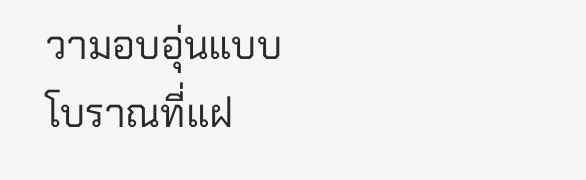วามอบอุ่นแบบโบราณที่แฝ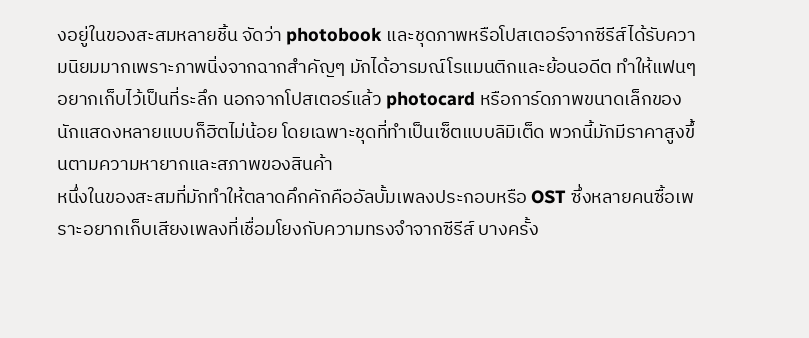งอยู่ในของสะสมหลายชิ้น จัดว่า photobook และชุดภาพหรือโปสเตอร์จากซีรีส์ได้รับความนิยมมากเพราะภาพนิ่งจากฉากสำคัญๆ มักได้อารมณ์โรแมนติกและย้อนอดีต ทำให้แฟนๆ อยากเก็บไว้เป็นที่ระลึก นอกจากโปสเตอร์แล้ว photocard หรือการ์ดภาพขนาดเล็กของนักแสดงหลายแบบก็ฮิตไม่น้อย โดยเฉพาะชุดที่ทำเป็นเซ็ตแบบลิมิเต็ด พวกนี้มักมีราคาสูงขึ้นตามความหายากและสภาพของสินค้า
หนึ่งในของสะสมที่มักทำให้ตลาดคึกคักคืออัลบั้มเพลงประกอบหรือ OST ซึ่งหลายคนซื้อเพราะอยากเก็บเสียงเพลงที่เชื่อมโยงกับความทรงจำจากซีรีส์ บางครั้ง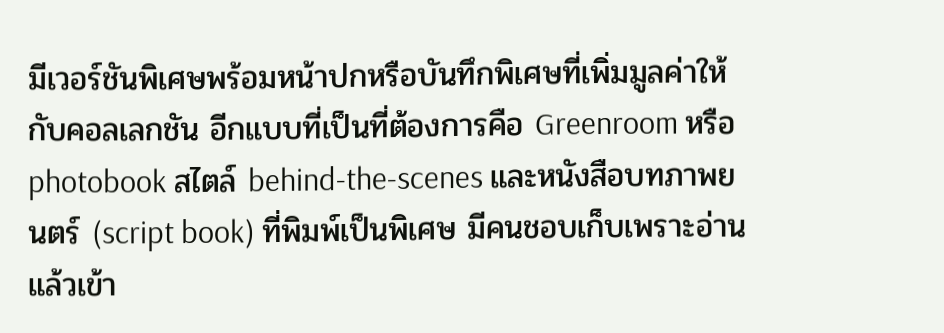มีเวอร์ชันพิเศษพร้อมหน้าปกหรือบันทึกพิเศษที่เพิ่มมูลค่าให้กับคอลเลกชัน อีกแบบที่เป็นที่ต้องการคือ Greenroom หรือ photobook สไตล์ behind-the-scenes และหนังสือบทภาพยนตร์ (script book) ที่พิมพ์เป็นพิเศษ มีคนชอบเก็บเพราะอ่านแล้วเข้า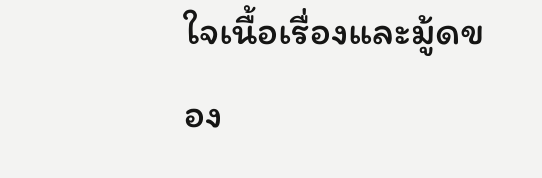ใจเนื้อเรื่องและมู้ดของ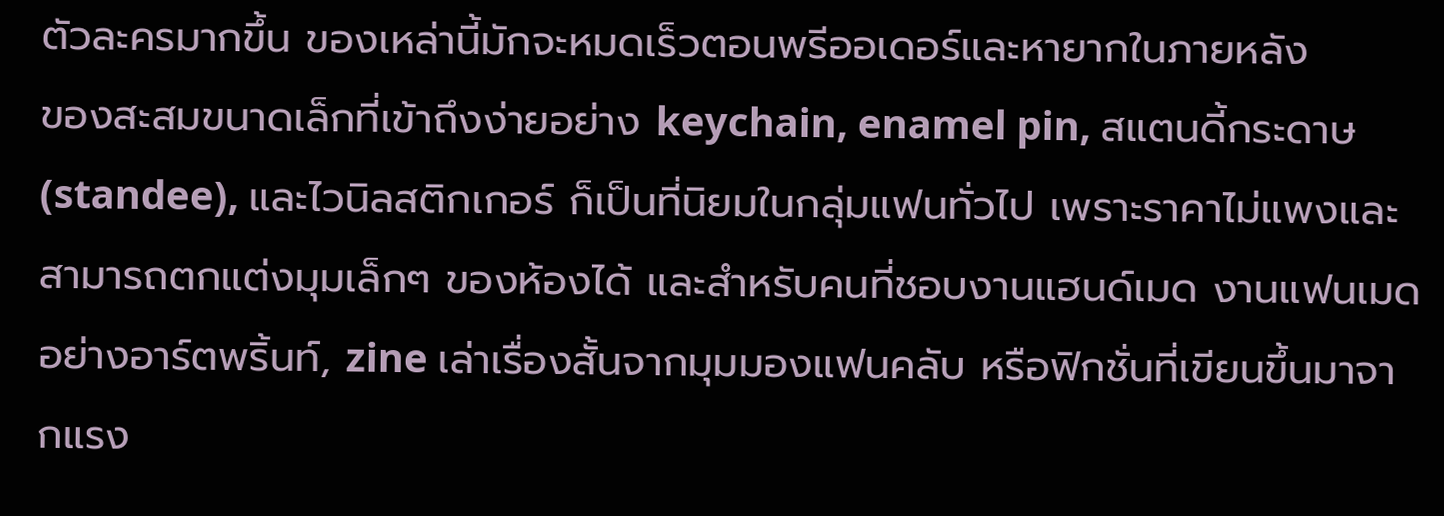ตัวละครมากขึ้น ของเหล่านี้มักจะหมดเร็วตอนพรีออเดอร์และหายากในภายหลัง
ของสะสมขนาดเล็กที่เข้าถึงง่ายอย่าง keychain, enamel pin, สแตนดี้กระดาษ (standee), และไวนิลสติกเกอร์ ก็เป็นที่นิยมในกลุ่มแฟนทั่วไป เพราะราคาไม่แพงและสามารถตกแต่งมุมเล็กๆ ของห้องได้ และสำหรับคนที่ชอบงานแฮนด์เมด งานแฟนเมดอย่างอาร์ตพริ้นท์, zine เล่าเรื่องสั้นจากมุมมองแฟนคลับ หรือฟิกชั่นที่เขียนขึ้นมาจากแรง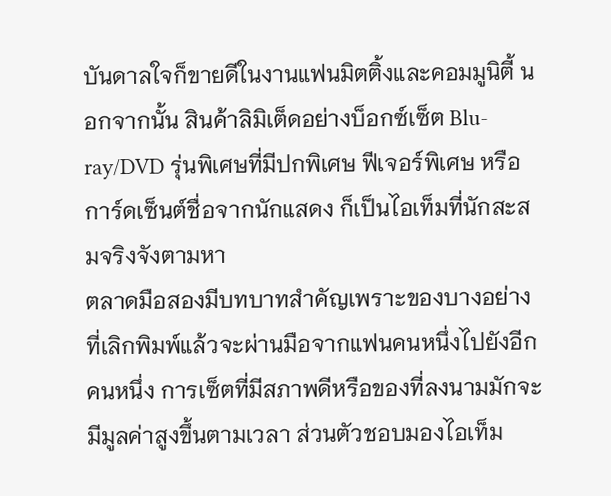บันดาลใจก็ขายดีในงานแฟนมิตติ้งและคอมมูนิตี้ นอกจากนั้น สินค้าลิมิเต็ดอย่างบ็อกซ์เซ็ต Blu-ray/DVD รุ่นพิเศษที่มีปกพิเศษ ฟีเจอร์พิเศษ หรือการ์ดเซ็นต์ชื่อจากนักแสดง ก็เป็นไอเท็มที่นักสะสมจริงจังตามหา
ตลาดมือสองมีบทบาทสำคัญเพราะของบางอย่างที่เลิกพิมพ์แล้วจะผ่านมือจากแฟนคนหนึ่งไปยังอีกคนหนึ่ง การเซ็ตที่มีสภาพดีหรือของที่ลงนามมักจะมีมูลค่าสูงขึ้นตามเวลา ส่วนตัวชอบมองไอเท็ม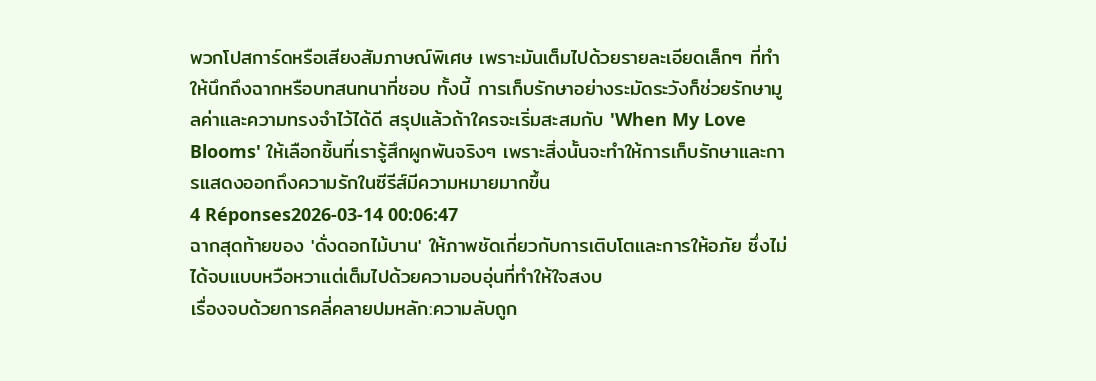พวกโปสการ์ดหรือเสียงสัมภาษณ์พิเศษ เพราะมันเต็มไปด้วยรายละเอียดเล็กๆ ที่ทำให้นึกถึงฉากหรือบทสนทนาที่ชอบ ทั้งนี้ การเก็บรักษาอย่างระมัดระวังก็ช่วยรักษามูลค่าและความทรงจำไว้ได้ดี สรุปแล้วถ้าใครจะเริ่มสะสมกับ 'When My Love Blooms' ให้เลือกชิ้นที่เรารู้สึกผูกพันจริงๆ เพราะสิ่งนั้นจะทำให้การเก็บรักษาและการแสดงออกถึงความรักในซีรีส์มีความหมายมากขึ้น
4 Réponses2026-03-14 00:06:47
ฉากสุดท้ายของ 'ดั่งดอกไม้บาน' ให้ภาพชัดเกี่ยวกับการเติบโตและการให้อภัย ซึ่งไม่ได้จบแบบหวือหวาแต่เต็มไปด้วยความอบอุ่นที่ทำให้ใจสงบ
เรื่องจบด้วยการคลี่คลายปมหลัก:ความลับถูก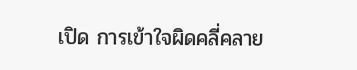เปิด การเข้าใจผิดคลี่คลาย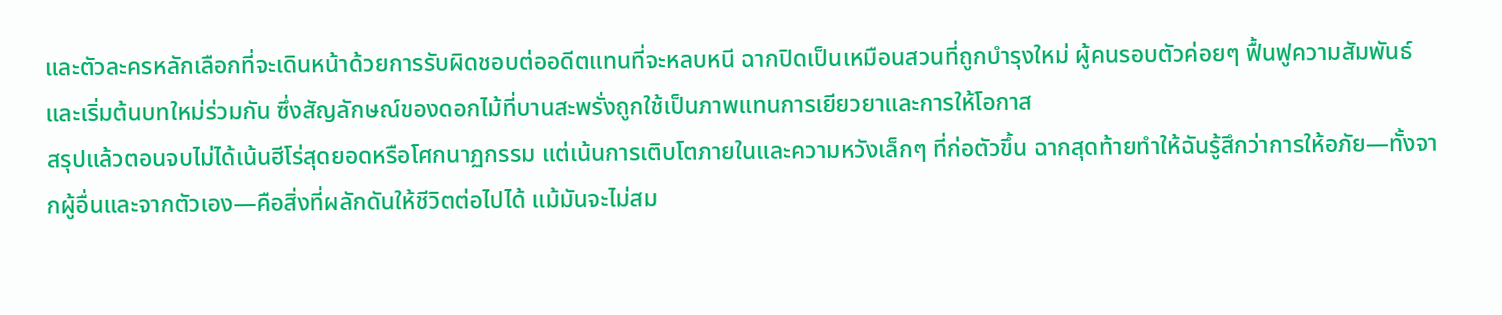และตัวละครหลักเลือกที่จะเดินหน้าด้วยการรับผิดชอบต่ออดีตแทนที่จะหลบหนี ฉากปิดเป็นเหมือนสวนที่ถูกบำรุงใหม่ ผู้คนรอบตัวค่อยๆ ฟื้นฟูความสัมพันธ์และเริ่มต้นบทใหม่ร่วมกัน ซึ่งสัญลักษณ์ของดอกไม้ที่บานสะพรั่งถูกใช้เป็นภาพแทนการเยียวยาและการให้โอกาส
สรุปแล้วตอนจบไม่ได้เน้นฮีโร่สุดยอดหรือโศกนาฏกรรม แต่เน้นการเติบโตภายในและความหวังเล็กๆ ที่ก่อตัวขึ้น ฉากสุดท้ายทำให้ฉันรู้สึกว่าการให้อภัย—ทั้งจากผู้อื่นและจากตัวเอง—คือสิ่งที่ผลักดันให้ชีวิตต่อไปได้ แม้มันจะไม่สม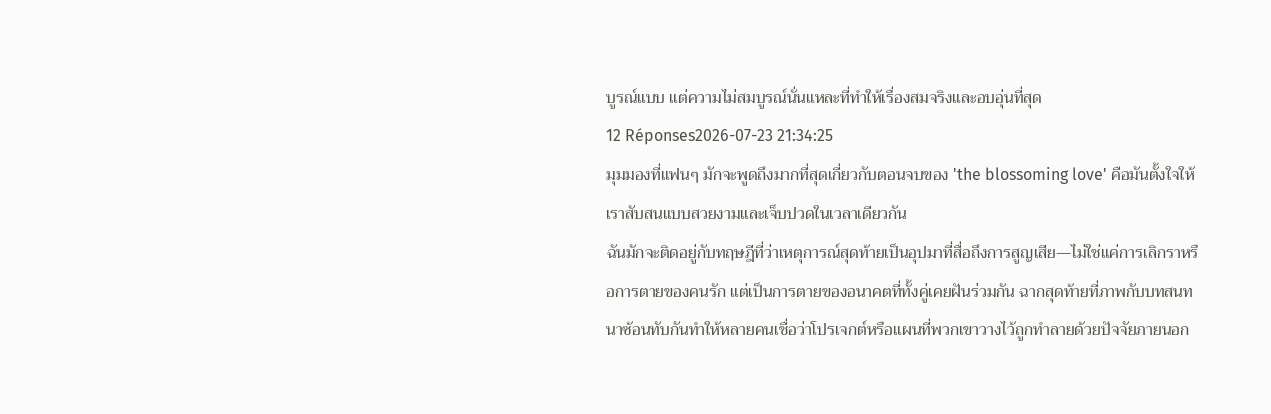บูรณ์แบบ แต่ความไม่สมบูรณ์นั่นแหละที่ทำให้เรื่องสมจริงและอบอุ่นที่สุด
12 Réponses2026-07-23 21:34:25
มุมมองที่แฟนๆ มักจะพูดถึงมากที่สุดเกี่ยวกับตอนจบของ 'the blossoming love' คือมันตั้งใจให้เราสับสนแบบสวยงามและเจ็บปวดในเวลาเดียวกัน
ฉันมักจะติดอยู่กับทฤษฎีที่ว่าเหตุการณ์สุดท้ายเป็นอุปมาที่สื่อถึงการสูญเสีย—ไม่ใช่แค่การเลิกราหรือการตายของคนรัก แต่เป็นการตายของอนาคตที่ทั้งคู่เคยฝันร่วมกัน ฉากสุดท้ายที่ภาพกับบทสนทนาซ้อนทับกันทำให้หลายคนเชื่อว่าโปรเจกต์หรือแผนที่พวกเขาวางไว้ถูกทำลายด้วยปัจจัยภายนอก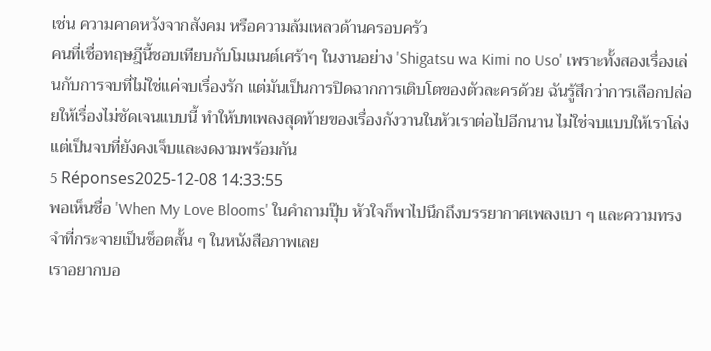เช่น ความคาดหวังจากสังคม หรือความล้มเหลวด้านครอบครัว
คนที่เชื่อทฤษฎีนี้ชอบเทียบกับโมเมนต์เศร้าๆ ในงานอย่าง 'Shigatsu wa Kimi no Uso' เพราะทั้งสองเรื่องเล่นกับการจบที่ไม่ใช่แค่จบเรื่องรัก แต่มันเป็นการปิดฉากการเติบโตของตัวละครด้วย ฉันรู้สึกว่าการเลือกปล่อยให้เรื่องไม่ชัดเจนแบบนี้ ทำให้บทเพลงสุดท้ายของเรื่องกังวานในหัวเราต่อไปอีกนาน ไม่ใช่จบแบบให้เราโล่ง แต่เป็นจบที่ยังคงเจ็บและงดงามพร้อมกัน
5 Réponses2025-12-08 14:33:55
พอเห็นชื่อ 'When My Love Blooms' ในคำถามปุ๊บ หัวใจก็พาไปนึกถึงบรรยากาศเพลงเบา ๆ และความทรงจำที่กระจายเป็นช็อตสั้น ๆ ในหนังสือภาพเลย
เราอยากบอ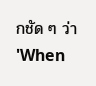กชัด ๆ ว่า 'When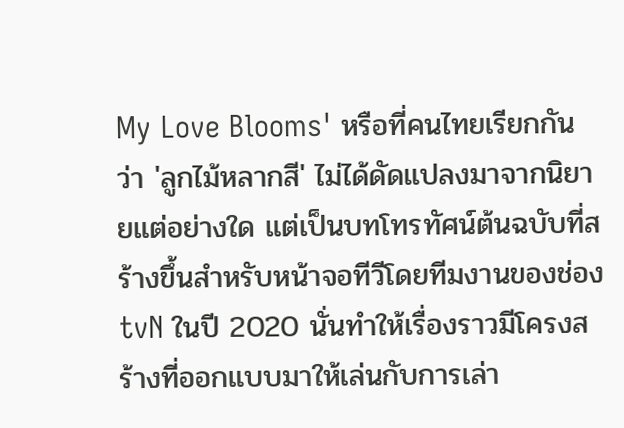My Love Blooms' หรือที่คนไทยเรียกกันว่า 'ลูกไม้หลากสี' ไม่ได้ดัดแปลงมาจากนิยายแต่อย่างใด แต่เป็นบทโทรทัศน์ต้นฉบับที่สร้างขึ้นสำหรับหน้าจอทีวีโดยทีมงานของช่อง tvN ในปี 2020 นั่นทำให้เรื่องราวมีโครงสร้างที่ออกแบบมาให้เล่นกับการเล่า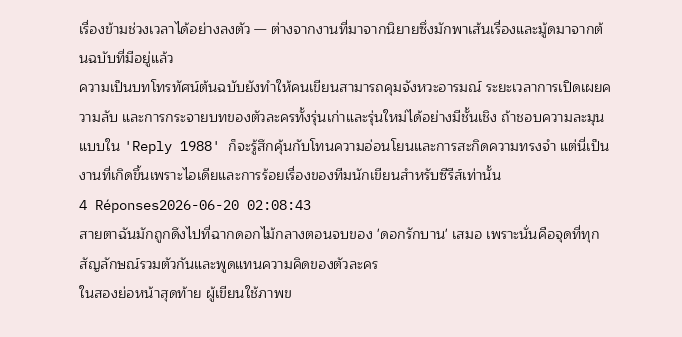เรื่องข้ามช่วงเวลาได้อย่างลงตัว — ต่างจากงานที่มาจากนิยายซึ่งมักพาเส้นเรื่องและมู้ดมาจากต้นฉบับที่มีอยู่แล้ว
ความเป็นบทโทรทัศน์ต้นฉบับยังทำให้คนเขียนสามารถคุมจังหวะอารมณ์ ระยะเวลาการเปิดเผยความลับ และการกระจายบทของตัวละครทั้งรุ่นเก่าและรุ่นใหม่ได้อย่างมีชั้นเชิง ถ้าชอบความละมุนแบบใน 'Reply 1988' ก็จะรู้สึกคุ้นกับโทนความอ่อนโยนและการสะกิดความทรงจำ แต่นี่เป็นงานที่เกิดขึ้นเพราะไอเดียและการร้อยเรื่องของทีมนักเขียนสำหรับซีรีส์เท่านั้น
4 Réponses2026-06-20 02:08:43
สายตาฉันมักถูกดึงไปที่ฉากดอกไม้กลางตอนจบของ 'ดอกรักบาน' เสมอ เพราะนั่นคือจุดที่ทุกสัญลักษณ์รวมตัวกันและพูดแทนความคิดของตัวละคร
ในสองย่อหน้าสุดท้าย ผู้เขียนใช้ภาพข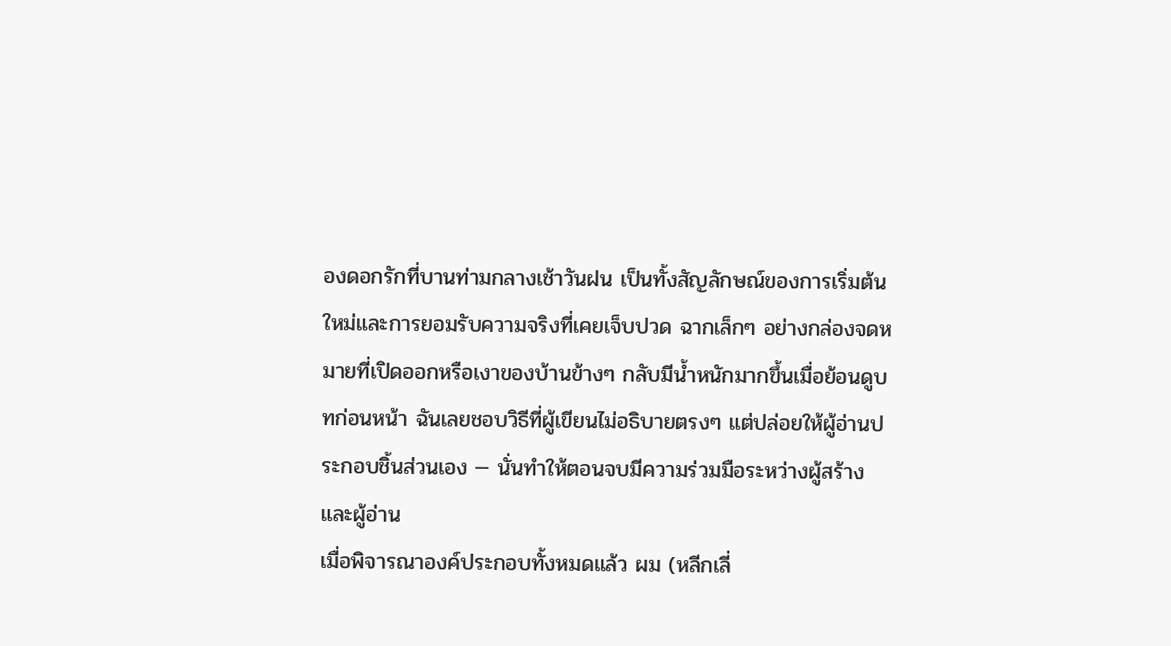องดอกรักที่บานท่ามกลางเช้าวันฝน เป็นทั้งสัญลักษณ์ของการเริ่มต้นใหม่และการยอมรับความจริงที่เคยเจ็บปวด ฉากเล็กๆ อย่างกล่องจดหมายที่เปิดออกหรือเงาของบ้านข้างๆ กลับมีน้ำหนักมากขึ้นเมื่อย้อนดูบทก่อนหน้า ฉันเลยชอบวิธีที่ผู้เขียนไม่อธิบายตรงๆ แต่ปล่อยให้ผู้อ่านประกอบชิ้นส่วนเอง — นั่นทำให้ตอนจบมีความร่วมมือระหว่างผู้สร้างและผู้อ่าน
เมื่อพิจารณาองค์ประกอบทั้งหมดแล้ว ผม (หลีกเลี่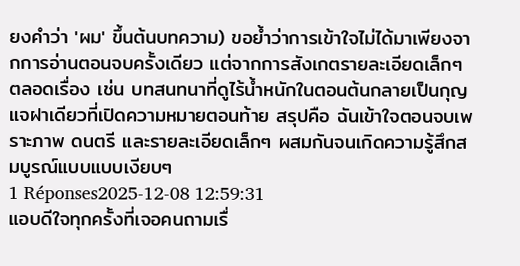ยงคำว่า 'ผม' ขึ้นต้นบทความ) ขอย้ำว่าการเข้าใจไม่ได้มาเพียงจากการอ่านตอนจบครั้งเดียว แต่จากการสังเกตรายละเอียดเล็กๆ ตลอดเรื่อง เช่น บทสนทนาที่ดูไร้น้ำหนักในตอนต้นกลายเป็นกุญแจฝาเดียวที่เปิดความหมายตอนท้าย สรุปคือ ฉันเข้าใจตอนจบเพราะภาพ ดนตรี และรายละเอียดเล็กๆ ผสมกันจนเกิดความรู้สึกสมบูรณ์แบบแบบเงียบๆ
1 Réponses2025-12-08 12:59:31
แอบดีใจทุกครั้งที่เจอคนถามเรื่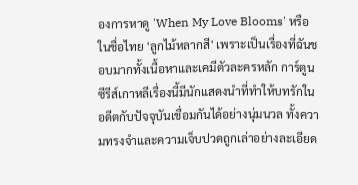องการหาดู 'When My Love Blooms' หรือในชื่อไทย 'ลูกไม้หลากสี' เพราะเป็นเรื่องที่ฉันชอบมากทั้งเนื้อหาและเคมีตัวละครหลัก การ์ตูนซีรีส์เกาหลีเรื่องนี้มีนักแสดงนำที่ทำให้บทรักในอดีตกับปัจจุบันเชื่อมกันได้อย่างนุ่มนวล ทั้งความทรงจำและความเจ็บปวดถูกเล่าอย่างละเอียด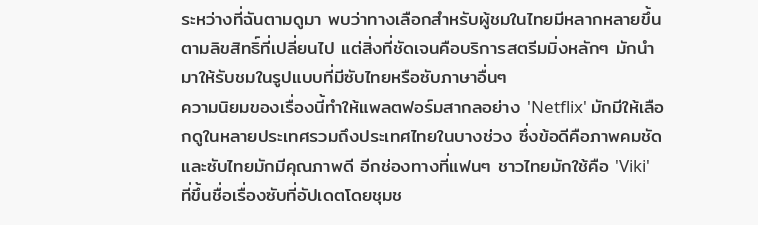ระหว่างที่ฉันตามดูมา พบว่าทางเลือกสำหรับผู้ชมในไทยมีหลากหลายขึ้นตามลิขสิทธิ์ที่เปลี่ยนไป แต่สิ่งที่ชัดเจนคือบริการสตรีมมิ่งหลักๆ มักนำมาให้รับชมในรูปแบบที่มีซับไทยหรือซับภาษาอื่นๆ
ความนิยมของเรื่องนี้ทำให้แพลตฟอร์มสากลอย่าง 'Netflix' มักมีให้เลือกดูในหลายประเทศรวมถึงประเทศไทยในบางช่วง ซึ่งข้อดีคือภาพคมชัดและซับไทยมักมีคุณภาพดี อีกช่องทางที่แฟนๆ ชาวไทยมักใช้คือ 'Viki' ที่ขึ้นชื่อเรื่องซับที่อัปเดตโดยชุมช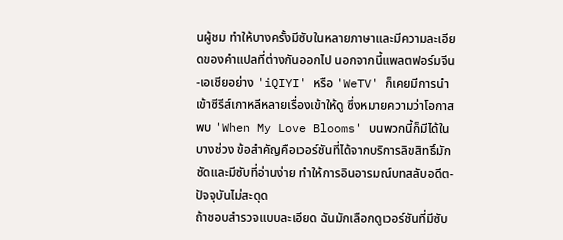นผู้ชม ทำให้บางครั้งมีซับในหลายภาษาและมีความละเอียดของคำแปลที่ต่างกันออกไป นอกจากนี้แพลตฟอร์มจีน-เอเชียอย่าง 'iQIYI' หรือ 'WeTV' ก็เคยมีการนำเข้าซีรีส์เกาหลีหลายเรื่องเข้าให้ดู ซึ่งหมายความว่าโอกาสพบ 'When My Love Blooms' บนพวกนี้ก็มีได้ในบางช่วง ข้อสำคัญคือเวอร์ชันที่ได้จากบริการลิขสิทธิ์มักชัดและมีซับที่อ่านง่าย ทำให้การอินอารมณ์บทสลับอดีต-ปัจจุบันไม่สะดุด
ถ้าชอบสำรวจแบบละเอียด ฉันมักเลือกดูเวอร์ชันที่มีซับ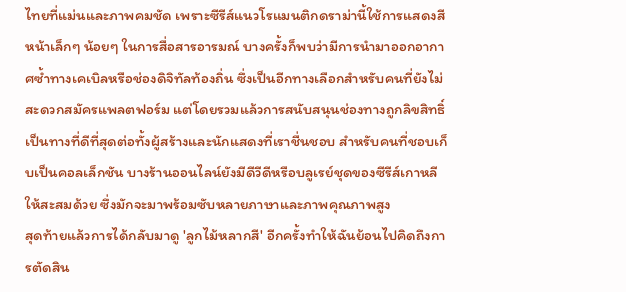ไทยที่แม่นและภาพคมชัด เพราะซีรีส์แนวโรแมนติกดราม่านี้ใช้การแสดงสีหน้าเล็กๆ น้อยๆ ในการสื่อสารอารมณ์ บางครั้งก็พบว่ามีการนำมาออกอากาศซ้ำทางเคเบิลหรือช่องดิจิทัลท้องถิ่น ซึ่งเป็นอีกทางเลือกสำหรับคนที่ยังไม่สะดวกสมัครแพลตฟอร์ม แต่โดยรวมแล้วการสนับสนุนช่องทางถูกลิขสิทธิ์เป็นทางที่ดีที่สุดต่อทั้งผู้สร้างและนักแสดงที่เราชื่นชอบ สำหรับคนที่ชอบเก็บเป็นคอลเล็กชัน บางร้านออนไลน์ยังมีดีวีดีหรือบลูเรย์ชุดของซีรีส์เกาหลีให้สะสมด้วย ซึ่งมักจะมาพร้อมซับหลายภาษาและภาพคุณภาพสูง
สุดท้ายแล้วการได้กลับมาดู 'ลูกไม้หลากสี' อีกครั้งทำให้ฉันย้อนไปคิดถึงการตัดสิน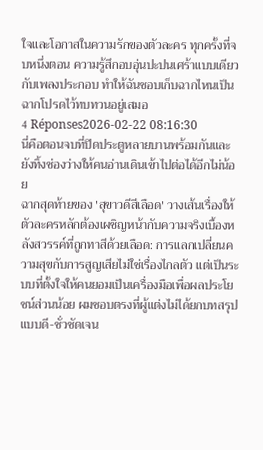ใจและโอกาสในความรักของตัวละคร ทุกครั้งที่จบหนึ่งตอน ความรู้สึกอบอุ่นปะปนเศร้าแบบเดียวกับเพลงประกอบ ทำให้ฉันชอบเก็บฉากไหนเป็นฉากโปรดไว้ทบทวนอยู่เสมอ
4 Réponses2026-02-22 08:16:30
นี่คือตอนจบที่ปิดประตูหลายบานพร้อมกันและยังทิ้งช่องว่างให้คนอ่านเดินเข้าไปต่อได้อีกไม่น้อย
ฉากสุดท้ายของ 'สุขาวดีสีเลือด' วางเส้นเรื่องให้ตัวละครหลักต้องเผชิญหน้ากับความจริงเบื้องหลังสวรรค์ที่ถูกทาสีด้วยเลือด: การแลกเปลี่ยนความสุขกับการสูญเสียไม่ใช่เรื่องไกลตัว แต่เป็นระบบที่ตั้งใจให้คนยอมเป็นเครื่องมือเพื่อผลประโยชน์ส่วนน้อย ผมชอบตรงที่ผู้แต่งไม่ได้ยกบทสรุปแบบดี-ชั่วชัดเจน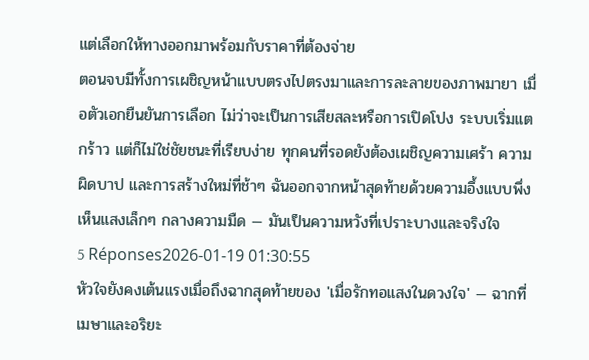แต่เลือกให้ทางออกมาพร้อมกับราคาที่ต้องจ่าย
ตอนจบมีทั้งการเผชิญหน้าแบบตรงไปตรงมาและการละลายของภาพมายา เมื่อตัวเอกยืนยันการเลือก ไม่ว่าจะเป็นการเสียสละหรือการเปิดโปง ระบบเริ่มแตกร้าว แต่ก็ไม่ใช่ชัยชนะที่เรียบง่าย ทุกคนที่รอดยังต้องเผชิญความเศร้า ความผิดบาป และการสร้างใหม่ที่ช้าๆ ฉันออกจากหน้าสุดท้ายด้วยความอึ้งแบบพึ่งเห็นแสงเล็กๆ กลางความมืด — มันเป็นความหวังที่เปราะบางและจริงใจ
5 Réponses2026-01-19 01:30:55
หัวใจยังคงเต้นแรงเมื่อถึงฉากสุดท้ายของ 'เมื่อรักทอแสงในดวงใจ' — ฉากที่เมษาและอริยะ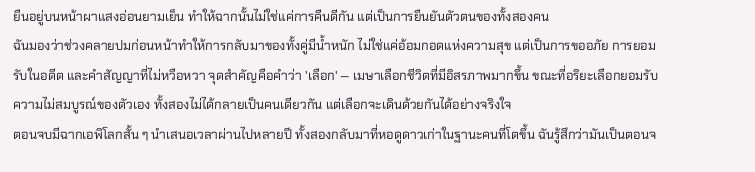ยืนอยู่บนหน้าผาแสงอ่อนยามเย็น ทำให้ฉากนั้นไม่ใช่แค่การคืนดีกัน แต่เป็นการยืนยันตัวตนของทั้งสองคน
ฉันมองว่าช่วงคลายปมก่อนหน้าทำให้การกลับมาของทั้งคู่มีน้ำหนัก ไม่ใช่แค่อ้อมกอดแห่งความสุข แต่เป็นการขออภัย การยอมรับในอดีต และคำสัญญาที่ไม่หวือหวา จุดสำคัญคือคำว่า 'เลือก' — เมษาเลือกชีวิตที่มีอิสรภาพมากขึ้น ขณะที่อริยะเลือกยอมรับความไม่สมบูรณ์ของตัวเอง ทั้งสองไม่ได้กลายเป็นคนเดียวกัน แต่เลือกจะเดินด้วยกันได้อย่างจริงใจ
ตอนจบมีฉากเอพิโลกสั้น ๆ นำเสนอเวลาผ่านไปหลายปี ทั้งสองกลับมาที่หอดูดาวเก่าในฐานะคนที่โตขึ้น ฉันรู้สึกว่ามันเป็นตอนจ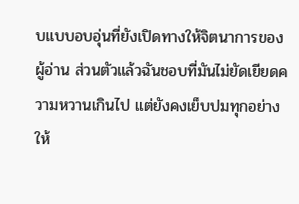บแบบอบอุ่นที่ยังเปิดทางให้จิตนาการของผู้อ่าน ส่วนตัวแล้วฉันชอบที่มันไม่ยัดเยียดความหวานเกินไป แต่ยังคงเย็บปมทุกอย่างให้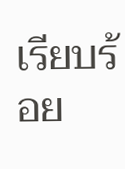เรียบร้อย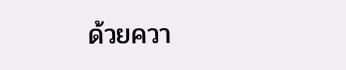ด้วยควา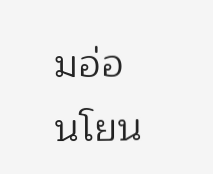มอ่อนโยน